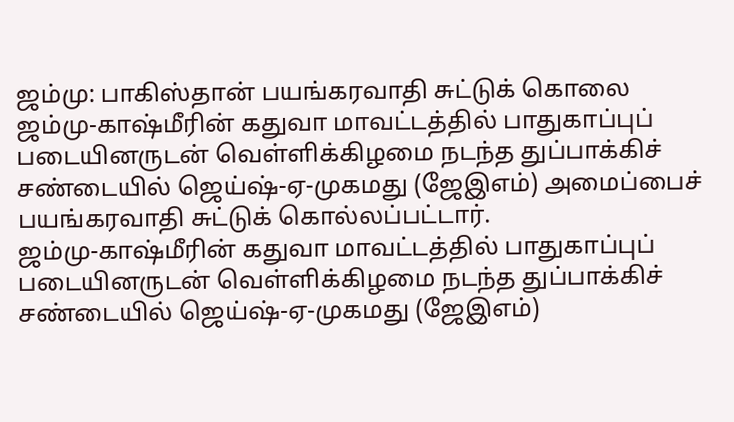ஜம்மு: பாகிஸ்தான் பயங்கரவாதி சுட்டுக் கொலை
ஜம்மு-காஷ்மீரின் கதுவா மாவட்டத்தில் பாதுகாப்புப் படையினருடன் வெள்ளிக்கிழமை நடந்த துப்பாக்கிச் சண்டையில் ஜெய்ஷ்-ஏ-முகமது (ஜேஇஎம்) அமைப்பைச் பயங்கரவாதி சுட்டுக் கொல்லப்பட்டார்.
ஜம்மு-காஷ்மீரின் கதுவா மாவட்டத்தில் பாதுகாப்புப் படையினருடன் வெள்ளிக்கிழமை நடந்த துப்பாக்கிச் சண்டையில் ஜெய்ஷ்-ஏ-முகமது (ஜேஇஎம்)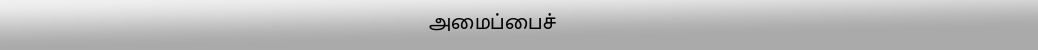அமைப்பைச்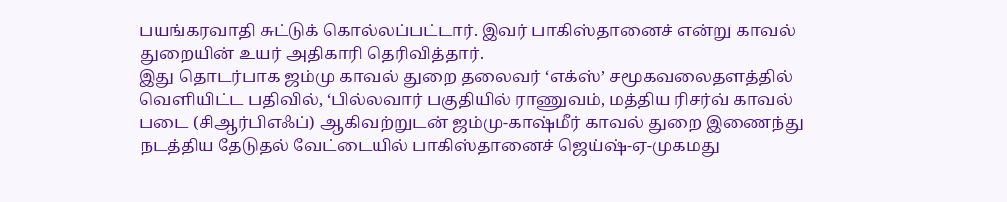பயங்கரவாதி சுட்டுக் கொல்லப்பட்டார். இவர் பாகிஸ்தானைச் என்று காவல் துறையின் உயர் அதிகாரி தெரிவித்தார்.
இது தொடர்பாக ஜம்மு காவல் துறை தலைவர் ‘எக்ஸ்’ சமூகவலைதளத்தில் வெளியிட்ட பதிவில், ‘பில்லவார் பகுதியில் ராணுவம், மத்திய ரிசர்வ் காவல் படை (சிஆர்பிஎஃப்) ஆகிவற்றுடன் ஜம்மு-காஷ்மீர் காவல் துறை இணைந்து நடத்திய தேடுதல் வேட்டையில் பாகிஸ்தானைச் ஜெய்ஷ்-ஏ-முகமது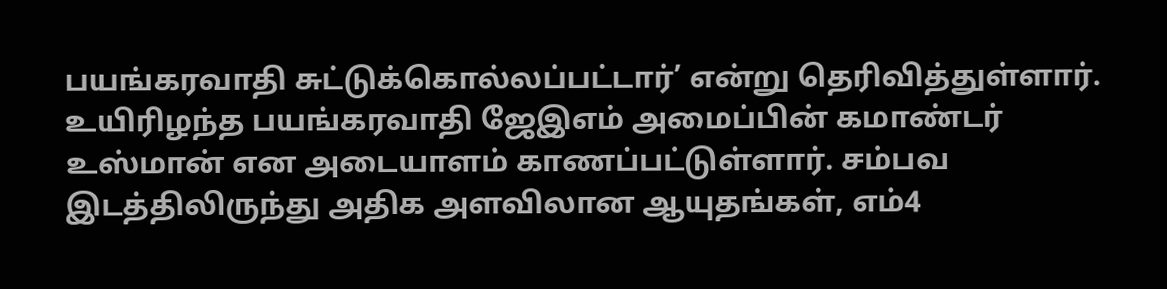பயங்கரவாதி சுட்டுக்கொல்லப்பட்டார்’ என்று தெரிவித்துள்ளார்.
உயிரிழந்த பயங்கரவாதி ஜேஇஎம் அமைப்பின் கமாண்டர் உஸ்மான் என அடையாளம் காணப்பட்டுள்ளார். சம்பவ இடத்திலிருந்து அதிக அளவிலான ஆயுதங்கள், எம்4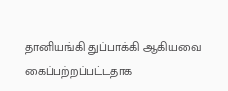தானியங்கி துப்பாக்கி ஆகியவை கைப்பற்றப்பட்டதாக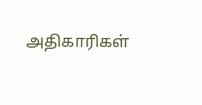அதிகாரிகள்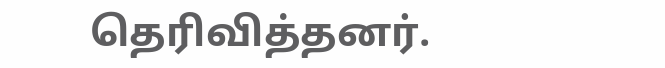தெரிவித்தனர்.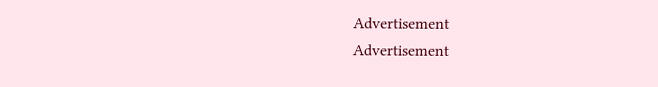Advertisement
Advertisement